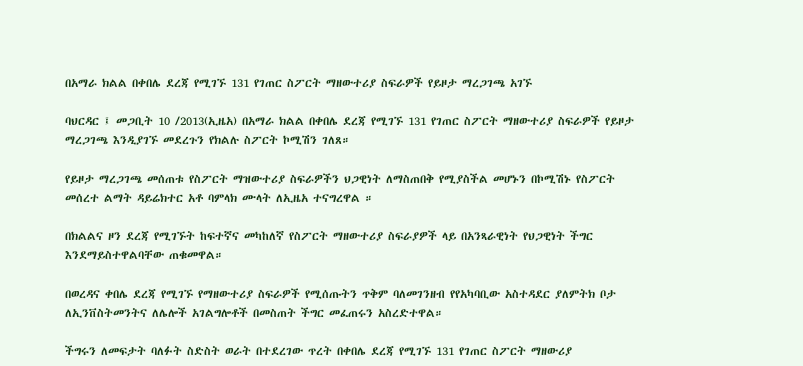በአማራ ክልል በቀበሌ ደረጃ የሚገኙ 131 የገጠር ስፖርት ማዘውተሪያ ስፍራዎች የይዞታ ማረጋገጫ አገኙ

ባህርዳር ፤ መጋቢት 10 /2013(ኢዜአ) በአማራ ክልል በቀበሌ ደረጃ የሚገኙ 131 የገጠር ስፖርት ማዘውተሪያ ስፍራዎች የይዞታ ማረጋገጫ እንዲያገኙ መደረጉን የክልሉ ስፖርት ኮሚሽን ገለጸ።

የይዞታ ማረጋገጫ መሰጠቱ የስፖርት ማዝውተሪያ ስፍራዎችን ህጋዊነት ለማስጠበቅ የሚያስችል መሆኑን በኮሚሽኑ የስፖርት መሰረተ ልማት ዳይሬክተር አቶ ባምላክ ሙላት ለኢዜአ ተናግረዋል ።

በክልልና ዞን ደረጃ የሚገኙት ከፍተኛና መካከለኛ የስፖርት ማዘውተሪያ ስፍራያዎች ላይ በአንጻራዊነት የህጋዊነት ችግር እንደማይስተዋልባቸው ጠቁመዋል።

በወረዳና ቀበሌ ደረጃ የሚገኙ የማዘውተሪያ ስፍራዎች የሚሰጡትን ጥቅም ባለመገንዘብ የየአካባቢው አስተዳደር ያለምትክ ቦታ ለኢንቨስትመንትና ለሌሎች አገልግሎቶች በመስጠት ችግር መፈጠሩን አስረድተዋል።

ችግሩን ለመፍታት ባለፉት ስድስት ወራት በተደረገው ጥረት በቀበሌ ደረጃ የሚገኙ 131 የገጠር ስፖርት ማዘውሪያ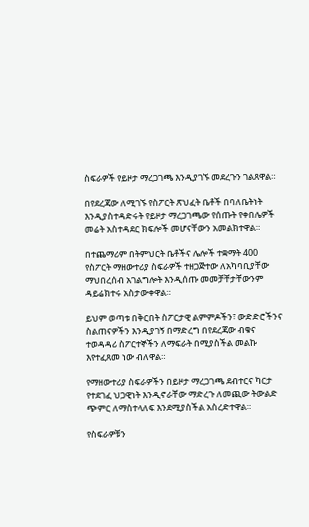ስፍራዎች የይዞታ ማረጋገጫ እንዲያገኙ መደረጉን ገልጸዋል።

በየደረጃው ለሚገኙ የስፖርት ጽህፈት ቤቶች በባለቤትነት እንዲያስተዳድሩት የይዞታ ማረጋገጫው የሰጡት የቀበሌዎች መሬት አስተዳደር ክፍሎች መሆናቸውን አመልክተዋል።

በተጨማሪም በትምህርት ቤቶችና ሌሎች ተቋማት 400 የስፖርት ማዘውተሪያ ስፍራዎች ተዘጋጅተው ለአካባቢያቸው ማህበረሰብ አገልግሎት እንዲሰጡ መመቻቸታቸውንም ዳይሬክተሩ አስታውቀዋል።

ይህም ወጣቱ በቅርበት ስፖርታዊ ልምምዶችን፣ ውድድሮችንና ስልጠናዎችን እንዲያገኝ በማድረግ በየደረጃው ብቁና ተወዳዳሪ ስፖርተኞችን ለማፍራት በሚያስችል መልኩ እየተፈጸመ ነው ብለዋል።

የማዘውተሪያ ስፍራዎችን በይዞታ ማረጋገጫ ደብተርና ካርታ የተደገፈ ህጋዊነት እንዲኖራቸው ማድረጉ ለመጪው ትውልድ ጭምር ለማስተላለፍ እንደሚያስችል አስረድተዋል።

የስፍራዎቹን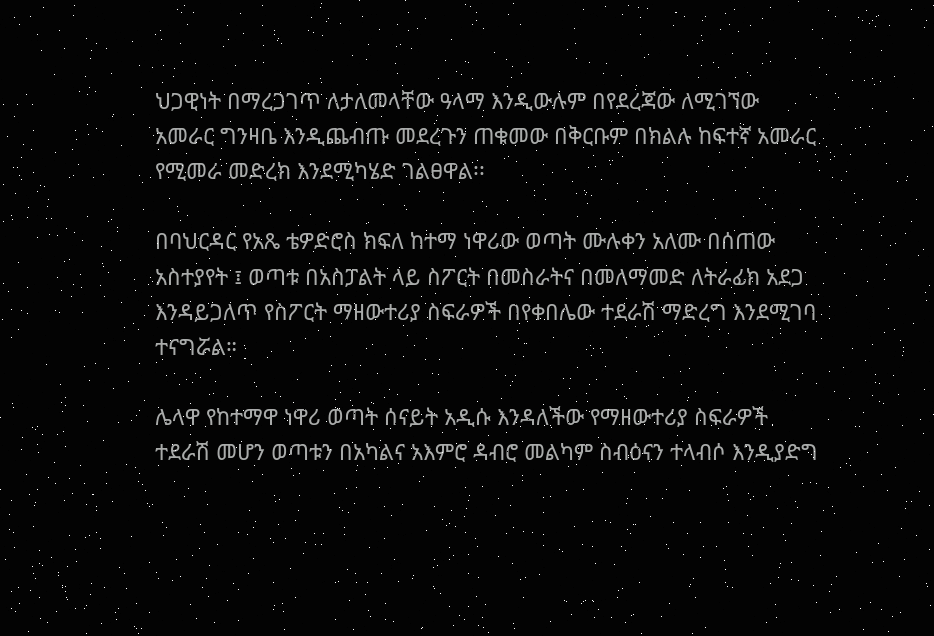ህጋዊነት በማረጋገጥ ለታለመላቸው ዓላማ እንዲውሉም በየደረጃው ለሚገኘው አመራር ግንዛቤ እንዲጨብጡ መደረጉን ጠቁመው በቅርቡም በክልሉ ከፍተኛ አመራር የሚመራ መድረክ እንደሚካሄድ ገልፀዋል፡፡

በባህርዳር የአጼ ቴዎድሮስ ክፍለ ከተማ ነዋሪው ወጣት ሙሉቀን አለሙ በሰጠው አስተያየት ፤ ወጣቱ በአስፓልት ላይ ስፖርት በመስራትና በመለማመድ ለትራፊክ አደጋ እንዳይጋለጥ የስፖርት ማዘውተሪያ ስፍራዎች በየቀበሌው ተደራሽ ማድረግ እንደሚገባ ተናግሯል።

ሌላዋ የከተማዋ ነዋሪ ወጣት ሰናይት አዲሱ እንዳለችው የማዘውተሪያ ስፍራዎች ተደራሽ መሆን ወጣቱን በአካልና አእምሮ ዳብሮ መልካም ስብዕናን ተላብሶ እንዲያድግ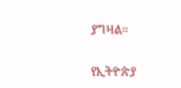ያግዛል።

የኢትዮጵያ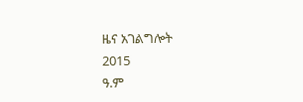ዜና አገልግሎት
2015
ዓ.ም